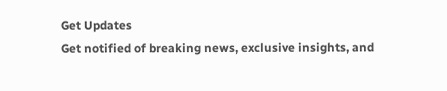Get Updates
Get notified of breaking news, exclusive insights, and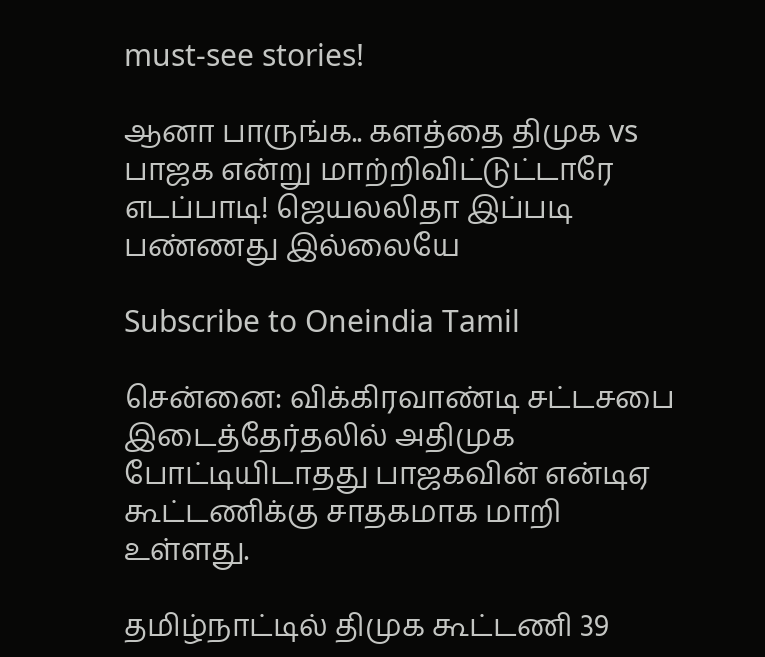must-see stories!

ஆனா பாருங்க.. களத்தை திமுக vs பாஜக என்று மாற்றிவிட்டுட்டாரே எடப்பாடி! ஜெயலலிதா இப்படி பண்ணது இல்லையே

Subscribe to Oneindia Tamil

சென்னை: விக்கிரவாண்டி சட்டசபை இடைத்தேர்தலில் அதிமுக போட்டியிடாதது பாஜகவின் என்டிஏ கூட்டணிக்கு சாதகமாக மாறி உள்ளது.

தமிழ்நாட்டில் திமுக கூட்டணி 39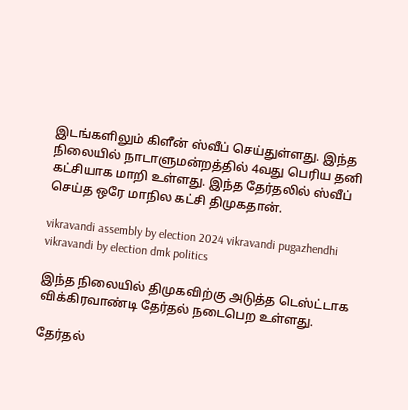இடங்களிலும் கிளீன் ஸ்வீப் செய்துள்ளது. இந்த நிலையில் நாடாளுமன்றத்தில் 4வது பெரிய தனி கட்சியாக மாறி உள்ளது. இந்த தேர்தலில் ஸ்வீப் செய்த ஒரே மாநில கட்சி திமுகதான்.

vikravandi assembly by election 2024 vikravandi pugazhendhi vikravandi by election dmk politics

இந்த நிலையில் திமுகவிற்கு அடுத்த டெஸ்ட்டாக விக்கிரவாண்டி தேர்தல் நடைபெற உள்ளது.

தேர்தல்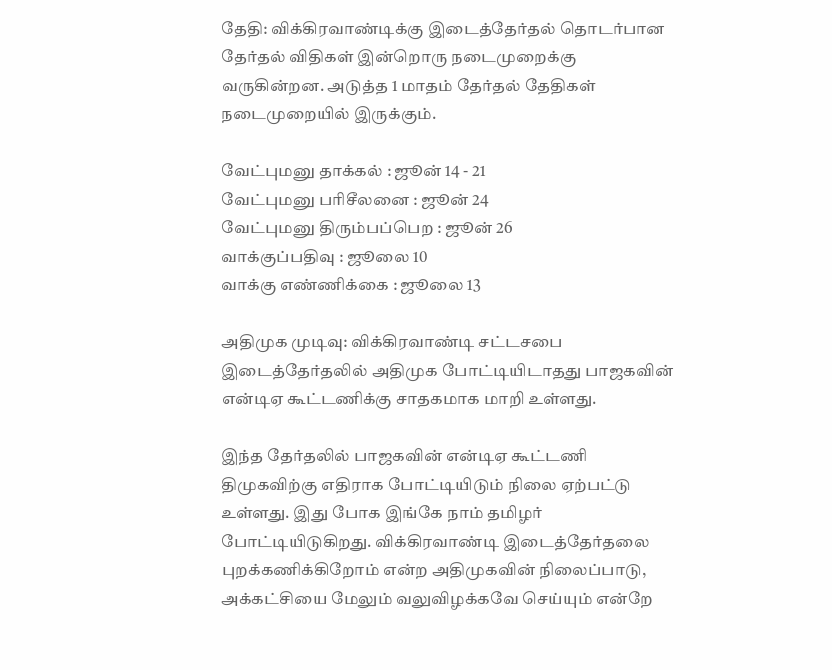தேதி: விக்கிரவாண்டிக்கு இடைத்தேர்தல் தொடர்பான தேர்தல் விதிகள் இன்றொரு நடைமுறைக்கு வருகின்றன. அடுத்த 1 மாதம் தேர்தல் தேதிகள் நடைமுறையில் இருக்கும்.

வேட்புமனு தாக்கல் : ஜூன் 14 - 21
வேட்புமனு பரிசீலனை : ஜூன் 24
வேட்புமனு திரும்பப்பெற : ஜூன் 26
வாக்குப்பதிவு : ஜூலை 10
வாக்கு எண்ணிக்கை : ஜூலை 13

அதிமுக முடிவு: விக்கிரவாண்டி சட்டசபை இடைத்தேர்தலில் அதிமுக போட்டியிடாதது பாஜகவின் என்டிஏ கூட்டணிக்கு சாதகமாக மாறி உள்ளது.

இந்த தேர்தலில் பாஜகவின் என்டிஏ கூட்டணி திமுகவிற்கு எதிராக போட்டியிடும் நிலை ஏற்பட்டு உள்ளது. இது போக இங்கே நாம் தமிழர் போட்டியிடுகிறது. விக்கிரவாண்டி இடைத்தேர்தலை புறக்கணிக்கிறோம் என்ற அதிமுகவின் நிலைப்பாடு, அக்கட்சியை மேலும் வலுவிழக்கவே செய்யும் என்றே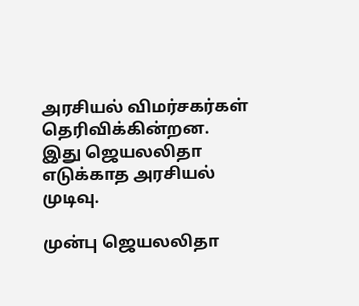அரசியல் விமர்சகர்கள் தெரிவிக்கின்றன. இது ஜெயலலிதா எடுக்காத அரசியல் முடிவு.

முன்பு ஜெயலலிதா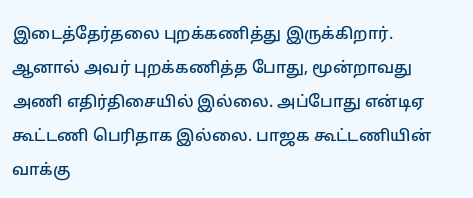இடைத்தேர்தலை புறக்கணித்து இருக்கிறார். ஆனால் அவர் புறக்கணித்த போது, மூன்றாவது அணி எதிர்திசையில் இல்லை. அப்போது என்டிஏ கூட்டணி பெரிதாக இல்லை. பாஜக கூட்டணியின் வாக்கு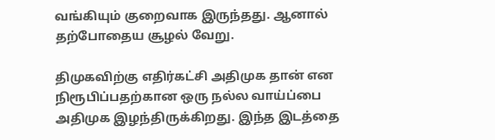வங்கியும் குறைவாக இருந்தது. ஆனால் தற்போதைய சூழல் வேறு.

திமுகவிற்கு எதிர்கட்சி அதிமுக தான் என நிரூபிப்பதற்கான ஒரு நல்ல வாய்ப்பை அதிமுக இழந்திருக்கிறது. இந்த இடத்தை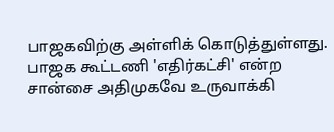பாஜகவிற்கு அள்ளிக் கொடுத்துள்ளது. பாஜக கூட்டணி 'எதிர்கட்சி' என்ற சான்சை அதிமுகவே உருவாக்கி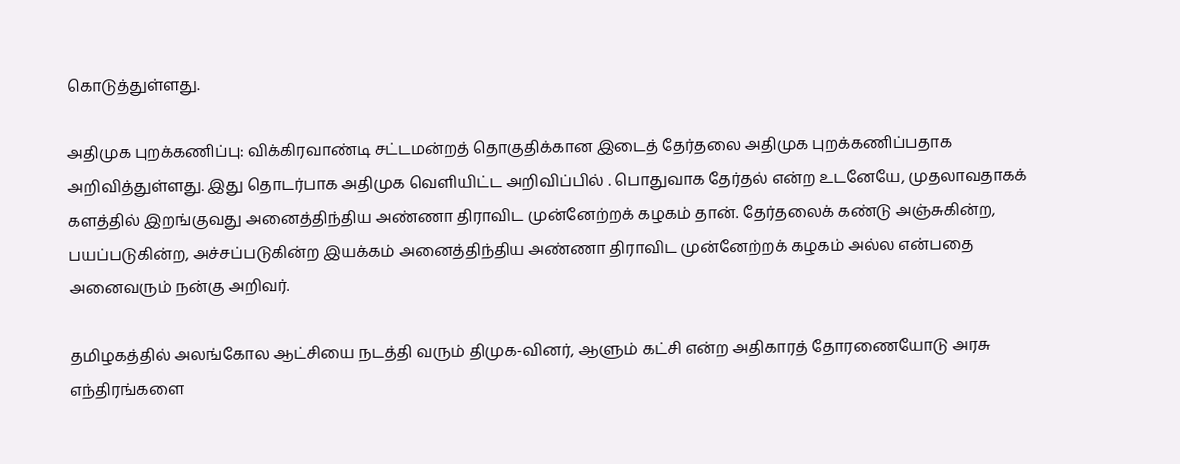கொடுத்துள்ளது.

அதிமுக புறக்கணிப்பு: விக்கிரவாண்டி சட்டமன்றத் தொகுதிக்கான இடைத் தேர்தலை அதிமுக புறக்கணிப்பதாக அறிவித்துள்ளது. இது தொடர்பாக அதிமுக வெளியிட்ட அறிவிப்பில் . பொதுவாக தேர்தல் என்ற உடனேயே, முதலாவதாகக் களத்தில் இறங்குவது அனைத்திந்திய அண்ணா திராவிட முன்னேற்றக் கழகம் தான். தேர்தலைக் கண்டு அஞ்சுகின்ற, பயப்படுகின்ற, அச்சப்படுகின்ற இயக்கம் அனைத்திந்திய அண்ணா திராவிட முன்னேற்றக் கழகம் அல்ல என்பதை அனைவரும் நன்கு அறிவர்.

தமிழகத்தில் அலங்கோல ஆட்சியை நடத்தி வரும் திமுக-வினர், ஆளும் கட்சி என்ற அதிகாரத் தோரணையோடு அரசு எந்திரங்களை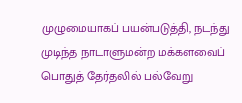முழுமையாகப் பயன்படுத்தி, நடந்து முடிந்த நாடாளுமன்ற மக்களவைப் பொதுத் தேர்தலில் பல்வேறு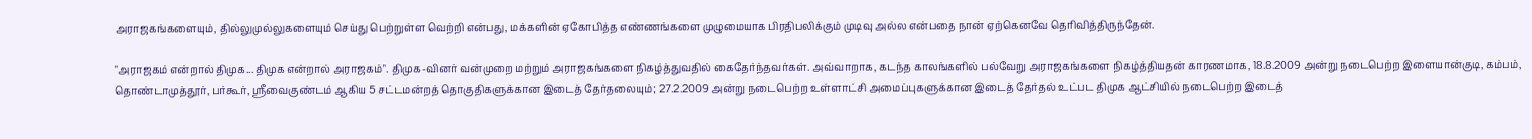அராஜகங்களையும், தில்லுமுல்லுகளையும் செய்து பெற்றுள்ள வெற்றி என்பது, மக்களின் ஏகோபித்த எண்ணங்களை முழுமையாக பிரதிபலிக்கும் முடிவு அல்ல என்பதை நான் ஏற்கெனவே தெரிவித்திருந்தேன்.

"அராஜகம் என்றால் திமுக... திமுக என்றால் அராஜகம்". திமுக-வினர் வன்முறை மற்றும் அராஜகங்களை நிகழ்த்துவதில் கைதேர்ந்தவர்கள். அவ்வாறாக, கடந்த காலங்களில் பல்வேறு அராஜகங்களை நிகழ்த்தியதன் காரணமாக, 18.8.2009 அன்று நடைபெற்ற இளையான்குடி, கம்பம், தொண்டாமுத்தூர், பர்கூர், ஸ்ரீவைகுண்டம் ஆகிய 5 சட்டமன்றத் தொகுதிகளுக்கான இடைத் தேர்தலையும்; 27.2.2009 அன்று நடைபெற்ற உள்ளாட்சி அமைப்புகளுக்கான இடைத் தேர்தல் உட்பட திமுக ஆட்சியில் நடைபெற்ற இடைத்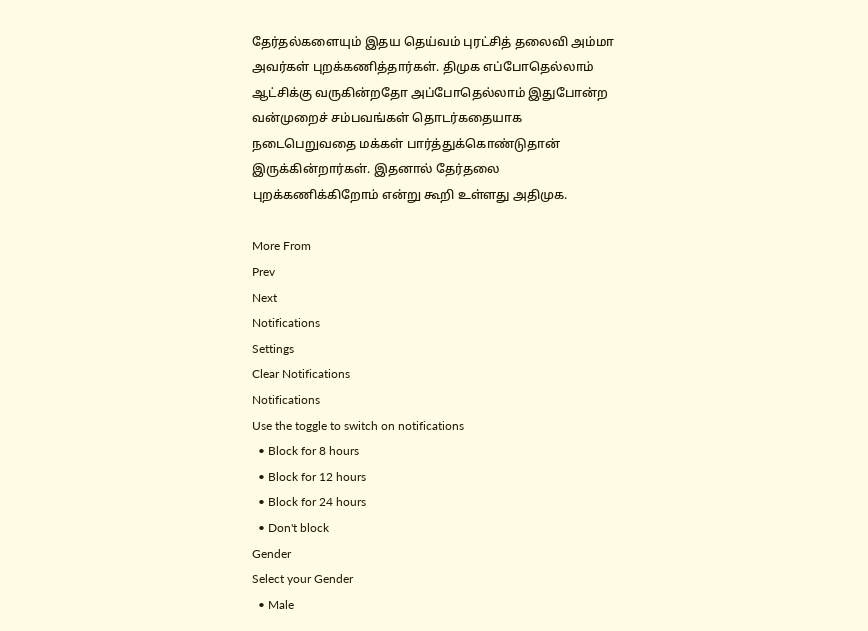தேர்தல்களையும் இதய தெய்வம் புரட்சித் தலைவி அம்மா அவர்கள் புறக்கணித்தார்கள். திமுக எப்போதெல்லாம் ஆட்சிக்கு வருகின்றதோ அப்போதெல்லாம் இதுபோன்ற வன்முறைச் சம்பவங்கள் தொடர்கதையாக நடைபெறுவதை மக்கள் பார்த்துக்கொண்டுதான் இருக்கின்றார்கள். இதனால் தேர்தலை புறக்கணிக்கிறோம் என்று கூறி உள்ளது அதிமுக.

More From
Prev
Next
Notifications
Settings
Clear Notifications
Notifications
Use the toggle to switch on notifications
  • Block for 8 hours
  • Block for 12 hours
  • Block for 24 hours
  • Don't block
Gender
Select your Gender
  • Male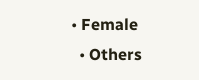• Female
  • Others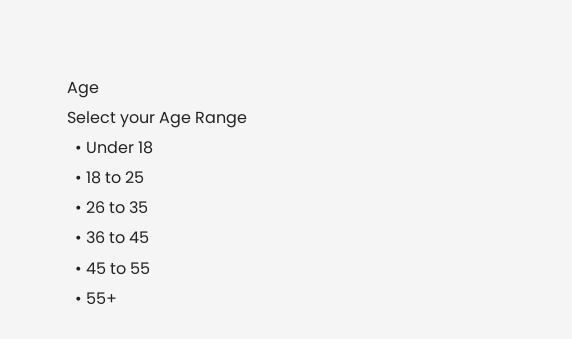Age
Select your Age Range
  • Under 18
  • 18 to 25
  • 26 to 35
  • 36 to 45
  • 45 to 55
  • 55+